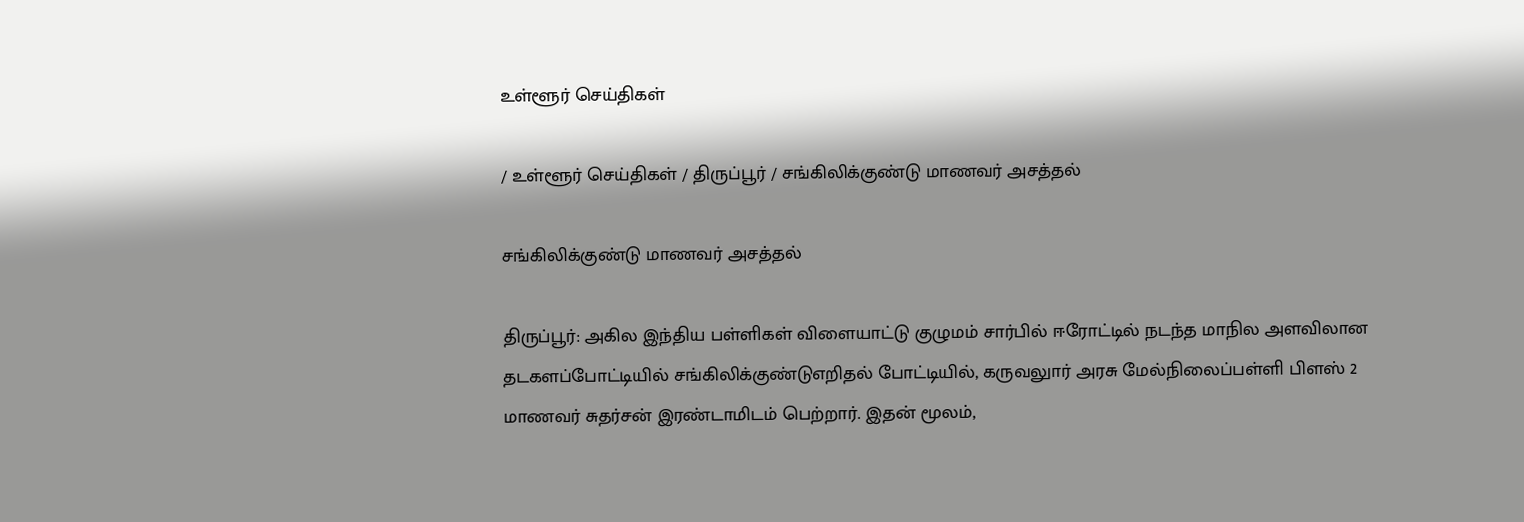உள்ளூர் செய்திகள்

/ உள்ளூர் செய்திகள் / திருப்பூர் / சங்கிலிக்குண்டு மாணவர் அசத்தல்

சங்கிலிக்குண்டு மாணவர் அசத்தல்

திருப்பூர்: அகில இந்திய பள்ளிகள் விளையாட்டு குழுமம் சார்பில் ஈரோட்டில் நடந்த மாநில அளவிலான தடகளப்போட்டியில் சங்கிலிக்குண்டுஎறிதல் போட்டியில், கருவலுார் அரசு மேல்நிலைப்பள்ளி பிளஸ் 2 மாணவர் சுதர்சன் இரண்டாமிடம் பெற்றார். இதன் மூலம்,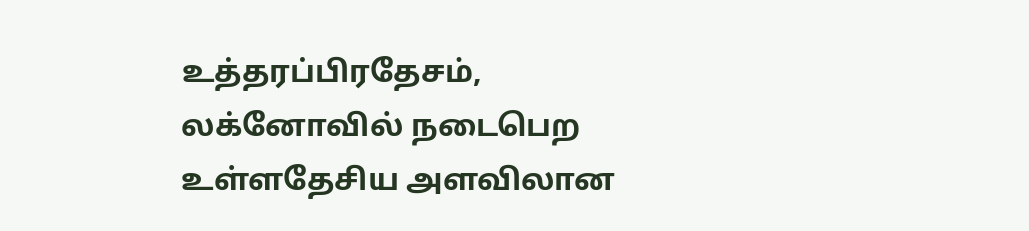உத்தரப்பிரதேசம், லக்னோவில் நடைபெற உள்ளதேசிய அளவிலான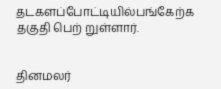தடகளப்போட்டியில்பங்கேற்க தகுதி பெற் றுள்ளார்.


தினமலர்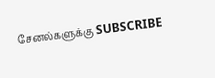சேனல்களுக்கு SUBSCRIBE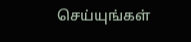செய்யுங்கள்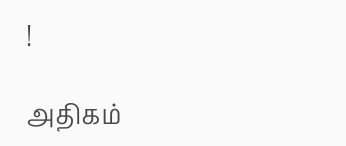!

அதிகம்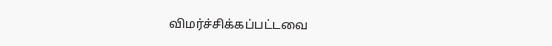விமர்ச்சிக்கப்பட்டவை